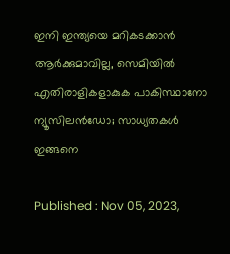ഇനി ഇന്ത്യയെ മറികടക്കാന്‍ ആര്‍ക്കുമാവില്ല, സെമിയില്‍ എതിരാളികളാകുക പാകിസ്ഥാനോ ന്യൂസിലൻഡോ; സാധ്യതകള്‍ ഇങ്ങനെ

Published : Nov 05, 2023,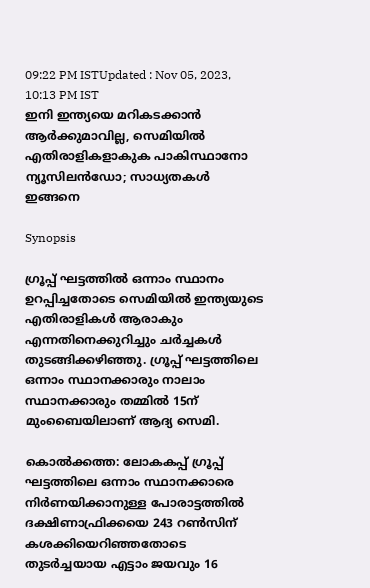09:22 PM ISTUpdated : Nov 05, 2023, 10:13 PM IST
ഇനി ഇന്ത്യയെ മറികടക്കാന്‍ ആര്‍ക്കുമാവില്ല, സെമിയില്‍ എതിരാളികളാകുക പാകിസ്ഥാനോ ന്യൂസിലൻഡോ; സാധ്യതകള്‍ ഇങ്ങനെ

Synopsis

ഗ്രൂപ്പ് ഘട്ടത്തില്‍ ഒന്നാം സ്ഥാനം ഉറപ്പിച്ചതോടെ സെമിയില്‍ ഇന്ത്യയുടെ എതിരാളികള്‍ ആരാകും എന്നതിനെക്കുറിച്ചും ചര്‍ച്ചകള്‍ തുടങ്ങിക്കഴിഞ്ഞു. ഗ്രൂപ്പ് ഘട്ടത്തിലെ ഒന്നാം സ്ഥാനക്കാരും നാലാം സ്ഥാനക്കാരും തമ്മില്‍ 15ന് മുംബൈയിലാണ് ആദ്യ സെമി.

കൊല്‍ക്കത്ത: ലോകകപ്പ് ഗ്രൂപ്പ് ഘട്ടത്തിലെ ഒന്നാം സ്ഥാനക്കാരെ നിര്‍ണയിക്കാനുള്ള പോരാട്ടത്തില്‍ ദക്ഷിണാഫ്രിക്കയെ 243 റണ്‍സിന് കശക്കിയെറിഞ്ഞതോടെ തുടര്‍ച്ചയായ എട്ടാം ജയവും 16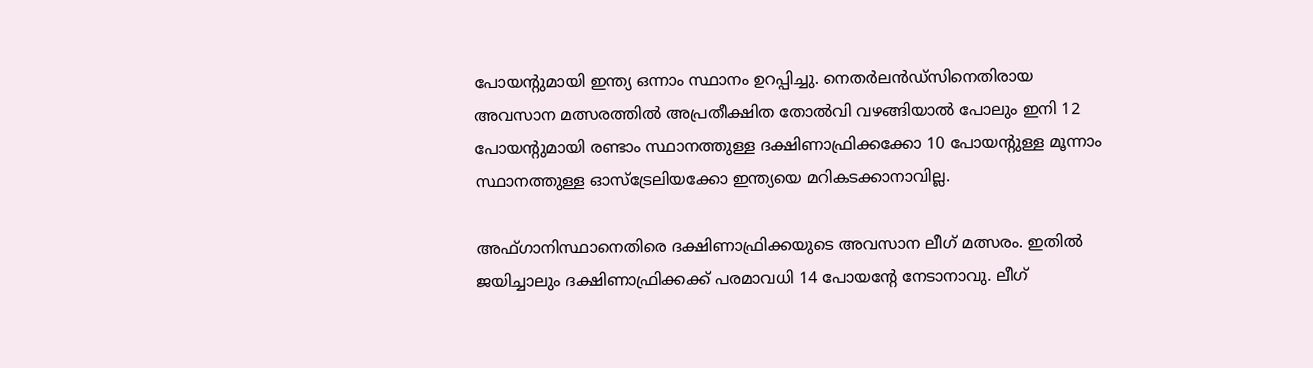പോയന്‍റുമായി ഇന്ത്യ ഒന്നാം സ്ഥാനം ഉറപ്പിച്ചു. നെതര്‍ലന്‍ഡ്സിനെതിരായ അവസാന മത്സരത്തില്‍ അപ്രതീക്ഷിത തോല്‍വി വഴങ്ങിയാല്‍ പോലും ഇനി 12 പോയന്‍റുമായി രണ്ടാം സ്ഥാനത്തുള്ള ദക്ഷിണാഫ്രിക്കക്കോ 10 പോയന്‍റുള്ള മൂന്നാം സ്ഥാനത്തുള്ള ഓസ്ട്രേലിയക്കോ ഇന്ത്യയെ മറികടക്കാനാവില്ല.

അഫ്ഗാനിസ്ഥാനെതിരെ ദക്ഷിണാഫ്രിക്കയുടെ അവസാന ലീഗ് മത്സരം. ഇതില്‍ ജയിച്ചാലും ദക്ഷിണാഫ്രിക്കക്ക് പരമാവധി 14 പോയന്‍റേ നേടാനാവു. ലീഗ്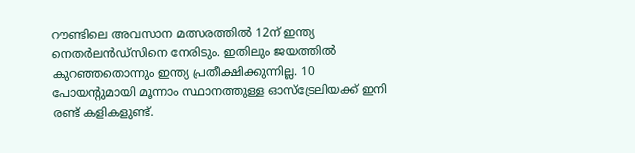റൗണ്ടിലെ അവസാന മത്സരത്തില്‍ 12ന് ഇന്ത്യ നെതര്‍ലന്‍ഡ്സിനെ നേരിടും. ഇതിലും ജയത്തില്‍ കുറഞ്ഞതൊന്നും ഇന്ത്യ പ്രതീക്ഷിക്കുന്നില്ല. 10 പോയന്‍റുമായി മൂന്നാം സ്ഥാനത്തുള്ള ഓസ്ട്രേലിയക്ക് ഇനി രണ്ട് കളികളുണ്ട്.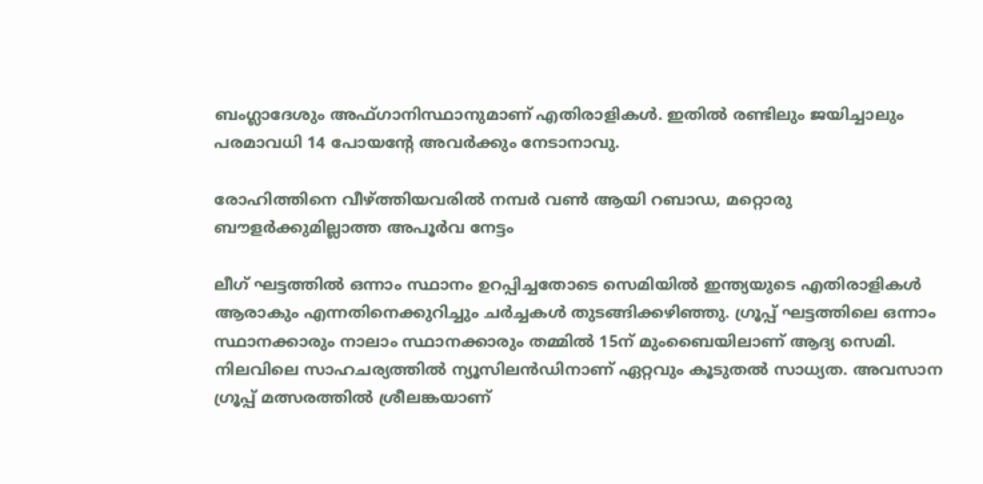ബംഗ്ലാദേശും അഫ്ഗാനിസ്ഥാനുമാണ് എതിരാളികള്‍. ഇതില്‍ രണ്ടിലും ജയിച്ചാലും പരമാവധി 14 പോയന്‍റേ അവര്‍ക്കും നേടാനാവു.

രോഹിത്തിനെ വീഴ്ത്തിയവരില്‍ നമ്പര്‍ വണ്‍ ആയി റബാഡ, മറ്റൊരു ബൗളര്‍ക്കുമില്ലാത്ത അപൂര്‍വ നേട്ടം

ലീഗ് ഘട്ടത്തില്‍ ഒന്നാം സ്ഥാനം ഉറപ്പിച്ചതോടെ സെമിയില്‍ ഇന്ത്യയുടെ എതിരാളികള്‍ ആരാകും എന്നതിനെക്കുറിച്ചും ചര്‍ച്ചകള്‍ തുടങ്ങിക്കഴിഞ്ഞു. ഗ്രൂപ്പ് ഘട്ടത്തിലെ ഒന്നാം സ്ഥാനക്കാരും നാലാം സ്ഥാനക്കാരും തമ്മില്‍ 15ന് മുംബൈയിലാണ് ആദ്യ സെമി. നിലവിലെ സാഹചര്യത്തില്‍ ന്യൂസിലന്‍ഡിനാണ് ഏറ്റവും കൂടുതല്‍ സാധ്യത. അവസാന ഗ്രൂപ്പ് മത്സരത്തില്‍ ശ്രീലങ്കയാണ്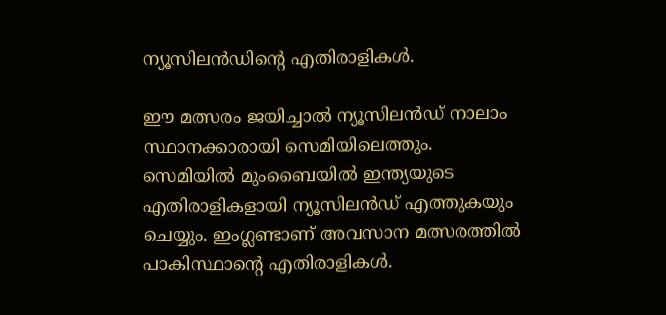ന്യൂസിലന്‍ഡിന്‍റെ എതിരാളികള്‍.

ഈ മത്സരം ജയിച്ചാല്‍ ന്യൂസിലന്‍ഡ് നാലാം സ്ഥാനക്കാരായി സെമിയിലെത്തും. സെമിയില്‍ മുംബൈയില്‍ ഇന്ത്യയുടെ എതിരാളികളായി ന്യൂസിലന്‍ഡ് എത്തുകയും ചെയ്യും. ഇംഗ്ലണ്ടാണ് അവസാന മത്സരത്തില്‍ പാകിസ്ഥാന്‍റെ എതിരാളികള്‍.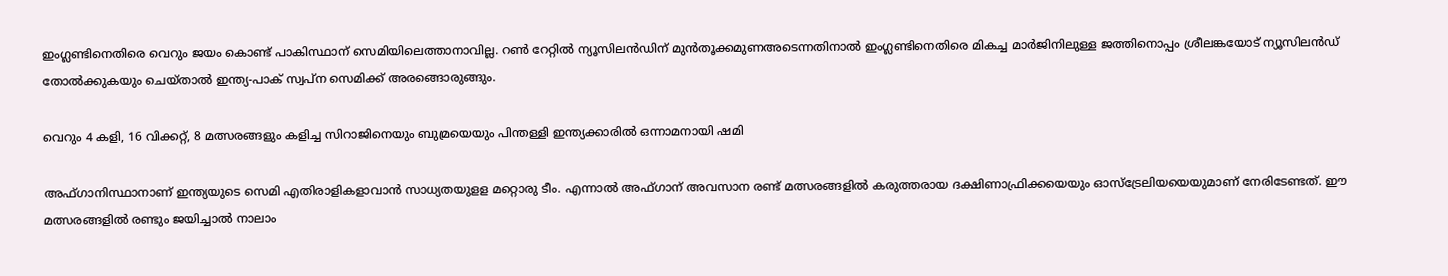ഇംഗ്ലണ്ടിനെതിരെ വെറും ജയം കൊണ്ട് പാകിസ്ഥാന് സെമിയിലെത്താനാവില്ല. റണ്‍ റേറ്റില്‍ ന്യൂസിലന്‍ഡിന് മുന്‍തൂക്കമുണഅടെന്നതിനാല്‍ ഇംഗ്ലണ്ടിനെതിരെ മികച്ച മാര്‍ജിനിലുള്ള ജത്തിനൊപ്പം ശ്രീലങ്കയോട് ന്യൂസിലന്‍ഡ് തോല്‍ക്കുകയും ചെയ്താല്‍ ഇന്ത്യ-പാക് സ്വപ്ന സെമിക്ക് അരങ്ങൊരുങ്ങും.

വെറും 4 കളി, 16 വിക്കറ്റ്, 8 മത്സരങ്ങളും കളിച്ച സിറാജിനെയും ബുമ്രയെയും പിന്തള്ളി ഇന്ത്യക്കാരിൽ ഒന്നാമനായി ഷമി

അഫ്ഗാനിസ്ഥാനാണ് ഇന്ത്യയുടെ സെമി എതിരാളികളാവാന്‍ സാധ്യതയുളള മറ്റൊരു ടീം. എന്നാല്‍ അഫ്ഗാന് അവസാന രണ്ട് മത്സരങ്ങളില്‍ കരുത്തരായ ദക്ഷിണാഫ്രിക്കയെയും ഓസ്ട്രേലിയയെയുമാണ് നേരിടേണ്ടത്. ഈ മത്സരങ്ങളില്‍ രണ്ടും ജയിച്ചാല്‍ നാലാം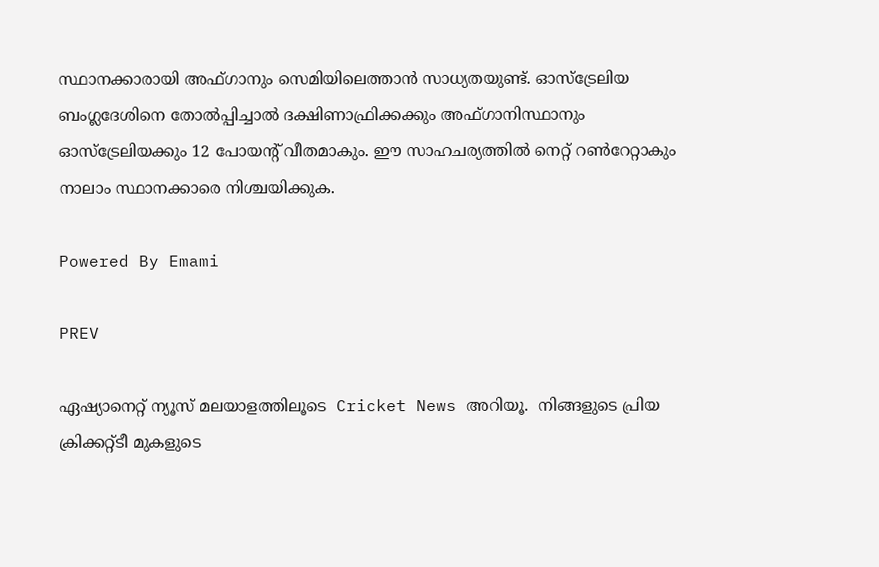സ്ഥാനക്കാരായി അഫ്ഗാനും സെമിയിലെത്താന്‍ സാധ്യതയുണ്ട്. ഓസ്ട്രേലിയ ബംഗ്ലദേശിനെ തോല്‍പ്പിച്ചാല്‍ ദക്ഷിണാഫ്രിക്കക്കും അഫ്ഗാനിസ്ഥാനും ഓസ്ട്രേലിയക്കും 12 പോയന്‍റ് വീതമാകും. ഈ സാഹചര്യത്തില്‍ നെറ്റ് റണ്‍റേറ്റാകും നാലാം സ്ഥാനക്കാരെ നിശ്ചയിക്കുക.

Powered By Emami

PREV

ഏഷ്യാനെറ്റ് ന്യൂസ് മലയാളത്തിലൂടെ  Cricket News അറിയൂ.  നിങ്ങളുടെ പ്രിയ ക്രിക്കറ്റ്ടീ മുകളുടെ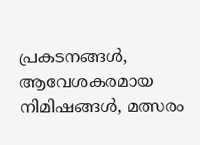പ്രകടനങ്ങൾ, ആവേശകരമായ നിമിഷങ്ങൾ, മത്സരം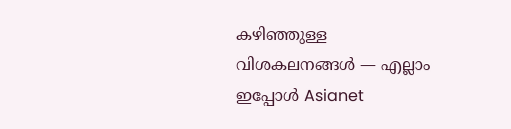കഴിഞ്ഞുള്ള വിശകലനങ്ങൾ — എല്ലാം ഇപ്പോൾ Asianet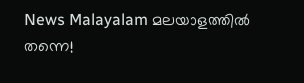News Malayalam മലയാളത്തിൽ തന്നെ!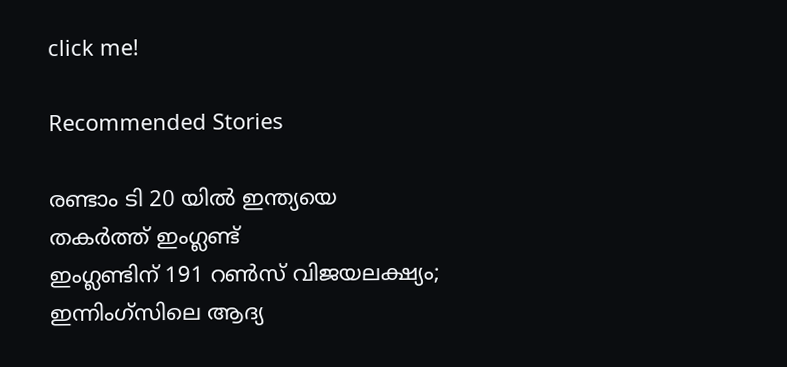click me!

Recommended Stories

രണ്ടാം ടി 20 യിൽ ഇന്ത്യയെ തകർത്ത് ഇംഗ്ലണ്ട്
ഇംഗ്ലണ്ടിന് 191 റൺസ് വിജയലക്ഷ്യം; ഇന്നിംഗ്‌സിലെ ആദ്യ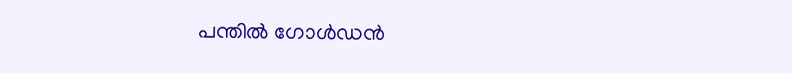പന്തിൽ ഗോൾഡൻ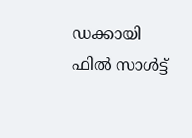ഡക്കായി ഫിൽ സാൾട്ട്